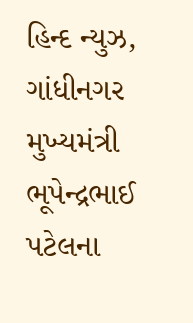હિન્દ ન્યુઝ, ગાંધીનગર મુખ્યમંત્રી ભૂપેન્દ્રભાઈ પટેલના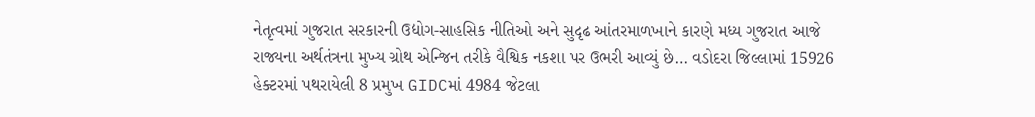નેતૃત્વમાં ગુજરાત સરકારની ઉદ્યોગ-સાહસિક નીતિઓ અને સુદૃઢ આંતરમાળખાને કારણે મધ્ય ગુજરાત આજે રાજ્યના અર્થતંત્રના મુખ્ય ગ્રોથ એન્જિન તરીકે વૈશ્વિક નકશા પર ઉભરી આવ્યું છે… વડોદરા જિલ્લામાં 15926 હેક્ટરમાં પથરાયેલી 8 પ્રમુખ GIDCમાં 4984 જેટલા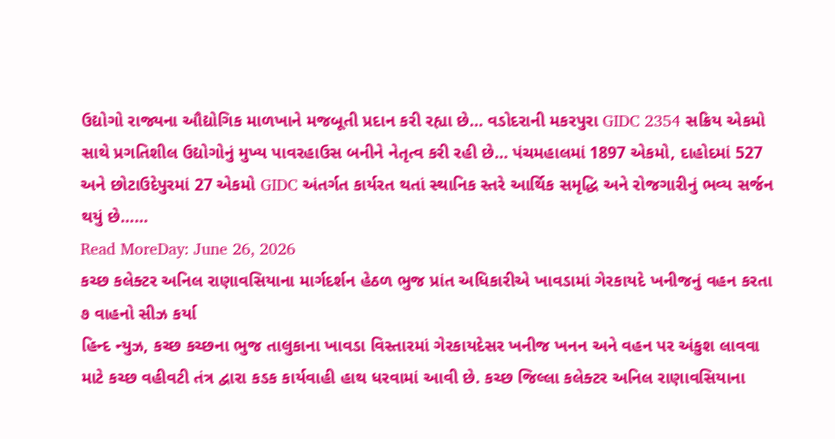ઉદ્યોગો રાજ્યના ઔદ્યોગિક માળખાને મજબૂતી પ્રદાન કરી રહ્યા છે… વડોદરાની મકરપુરા GIDC 2354 સક્રિય એકમો સાથે પ્રગતિશીલ ઉદ્યોગોનું મુખ્ય પાવરહાઉસ બનીને નેતૃત્વ કરી રહી છે… પંચમહાલમાં 1897 એકમો, દાહોદમાં 527 અને છોટાઉદેપુરમાં 27 એકમો GIDC અંતર્ગત કાર્યરત થતાં સ્થાનિક સ્તરે આર્થિક સમૃદ્ધિ અને રોજગારીનું ભવ્ય સર્જન થયું છે……
Read MoreDay: June 26, 2026
કચ્છ કલેક્ટર અનિલ રાણાવસિયાના માર્ગદર્શન હેઠળ ભુજ પ્રાંત અધિકારીએ ખાવડામાં ગેરકાયદે ખનીજનું વહન કરતા ૭ વાહનો સીઝ કર્યા
હિન્દ ન્યુઝ, કચ્છ કચ્છના ભુજ તાલુકાના ખાવડા વિસ્તારમાં ગેરકાયદેસર ખનીજ ખનન અને વહન પર અંકુશ લાવવા માટે કચ્છ વહીવટી તંત્ર દ્વારા કડક કાર્યવાહી હાથ ધરવામાં આવી છે. કચ્છ જિલ્લા કલેક્ટર અનિલ રાણાવસિયાના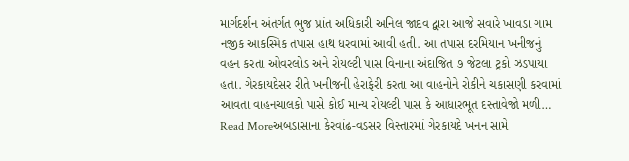માર્ગદર્શન અંતર્ગત ભુજ પ્રાંત અધિકારી અનિલ જાદવ દ્વારા આજે સવારે ખાવડા ગામ નજીક આકસ્મિક તપાસ હાથ ધરવામાં આવી હતી. આ તપાસ દરમિયાન ખનીજનું વહન કરતા ઓવરલોડ અને રોયલ્ટી પાસ વિનાના અંદાજિત ૭ જેટલા ટ્રકો ઝડપાયા હતા. ગેરકાયદેસર રીતે ખનીજની હેરાફેરી કરતા આ વાહનોને રોકીને ચકાસણી કરવામાં આવતા વાહનચાલકો પાસે કોઈ માન્ય રોયલ્ટી પાસ કે આધારભૂત દસ્તાવેજો મળી…
Read Moreઅબડાસાના કેરવાંઢ-વડસર વિસ્તારમાં ગેરકાયદે ખનન સામે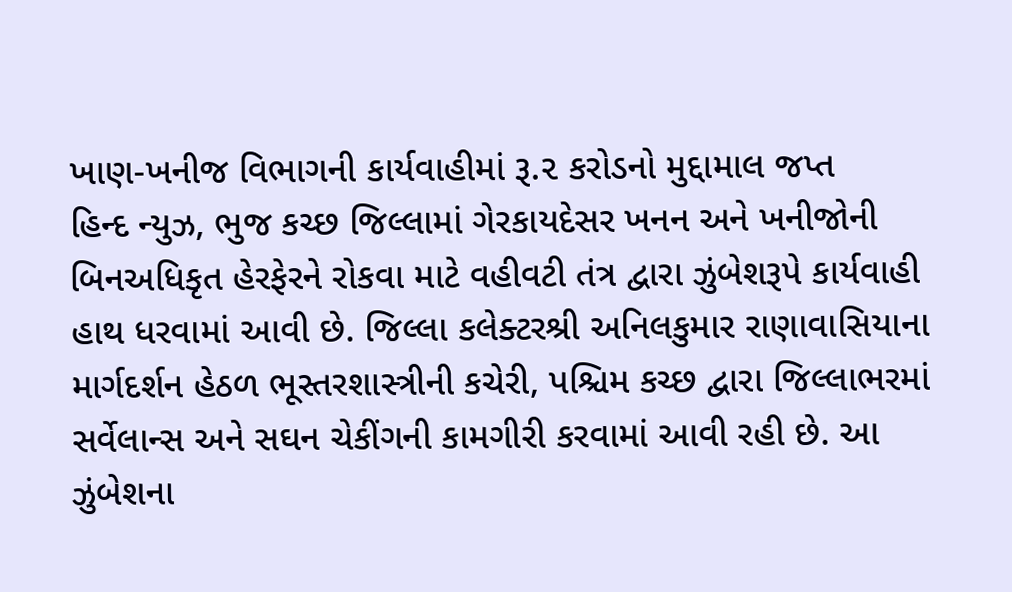ખાણ-ખનીજ વિભાગની કાર્યવાહીમાં રૂ.૨ કરોડનો મુદ્દામાલ જપ્ત
હિન્દ ન્યુઝ, ભુજ કચ્છ જિલ્લામાં ગેરકાયદેસર ખનન અને ખનીજોની બિનઅધિકૃત હેરફેરને રોકવા માટે વહીવટી તંત્ર દ્વારા ઝુંબેશરૂપે કાર્યવાહી હાથ ધરવામાં આવી છે. જિલ્લા કલેક્ટરશ્રી અનિલકુમાર રાણાવાસિયાના માર્ગદર્શન હેઠળ ભૂસ્તરશાસ્ત્રીની કચેરી, પશ્ચિમ કચ્છ દ્વારા જિલ્લાભરમાં સર્વેલાન્સ અને સઘન ચેકીંગની કામગીરી કરવામાં આવી રહી છે. આ ઝુંબેશના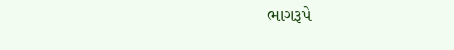ભાગરૂપે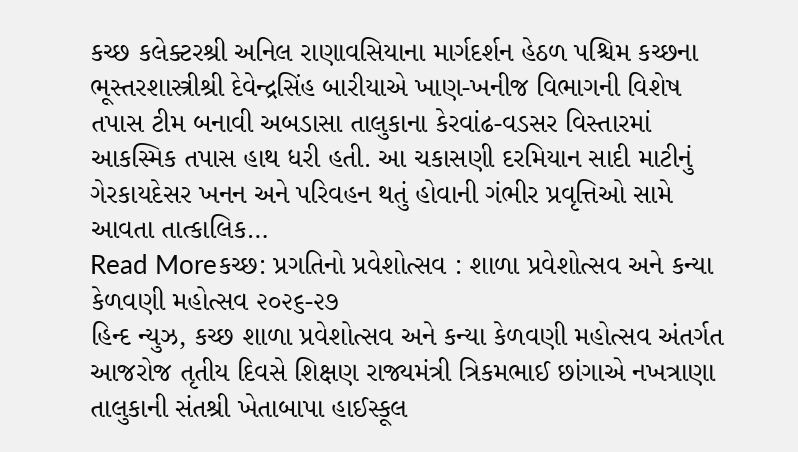કચ્છ કલેક્ટરશ્રી અનિલ રાણાવસિયાના માર્ગદર્શન હેઠળ પશ્ચિમ કચ્છના ભૂસ્તરશાસ્ત્રીશ્રી દેવેન્દ્રસિંહ બારીયાએ ખાણ-ખનીજ વિભાગની વિશેષ તપાસ ટીમ બનાવી અબડાસા તાલુકાના કેરવાંઢ-વડસર વિસ્તારમાં આકસ્મિક તપાસ હાથ ધરી હતી. આ ચકાસણી દરમિયાન સાદી માટીનું ગેરકાયદેસર ખનન અને પરિવહન થતું હોવાની ગંભીર પ્રવૃત્તિઓ સામે આવતા તાત્કાલિક…
Read Moreકચ્છ: પ્રગતિનો પ્રવેશોત્સવ : શાળા પ્રવેશોત્સવ અને કન્યા કેળવણી મહોત્સવ ૨૦૨૬-૨૭
હિન્દ ન્યુઝ, કચ્છ શાળા પ્રવેશોત્સવ અને કન્યા કેળવણી મહોત્સવ અંતર્ગત આજરોજ તૃતીય દિવસે શિક્ષણ રાજ્યમંત્રી ત્રિકમભાઈ છાંગાએ નખત્રાણા તાલુકાની સંતશ્રી ખેતાબાપા હાઈસ્કૂલ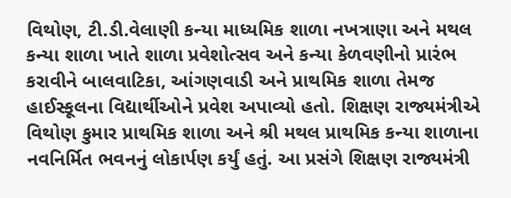વિથોણ, ટી.ડી.વેલાણી કન્યા માધ્યમિક શાળા નખત્રાણા અને મથલ કન્યા શાળા ખાતે શાળા પ્રવેશોત્સવ અને કન્યા કેળવણીનો પ્રારંભ કરાવીને બાલવાટિકા, આંગણવાડી અને પ્રાથમિક શાળા તેમજ હાઈસ્કૂલના વિદ્યાર્થીઓને પ્રવેશ અપાવ્યો હતો. શિક્ષણ રાજ્યમંત્રીએ વિથોણ કુમાર પ્રાથમિક શાળા અને શ્રી મથલ પ્રાથમિક કન્યા શાળાના નવનિર્મિત ભવનનું લોકાર્પણ કર્યું હતું. આ પ્રસંગે શિક્ષણ રાજ્યમંત્રી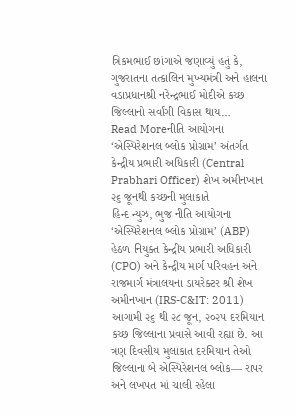ત્રિકમભાઈ છાંગાએ જણાવ્યું હતું કે, ગુજરાતના તત્કાલિન મુખ્યમંત્રી અને હાલના વડાપ્રધાનશ્રી નરેન્દ્રભાઈ મોદીએ કચ્છ જિલ્લાનો સર્વાંગી વિકાસ થાય…
Read Moreનીતિ આયોગના ‘એસ્પિરેશનલ બ્લોક પ્રોગ્રામ’ અંતર્ગત કેન્દ્રીય પ્રભારી અધિકારી (Central Prabhari Officer) શેખ અમીનખાન ૨૬ જૂનથી કચ્છની મુલાકાતે
હિન્દ ન્યુઝ, ભુજ નીતિ આયોગના ‘એસ્પિરેશનલ બ્લોક પ્રોગ્રામ’ (ABP) હેઠળ નિયુક્ત કેન્દ્રીય પ્રભારી અધિકારી (CPO) અને કેન્દ્રીય માર્ગ પરિવહન અને રાજમાર્ગ મંત્રાલયના ડાયરેક્ટર શ્રી શેખ અમીનખાન (IRS-C&IT: 2011) આગામી ૨૬ થી ૨૮ જૂન, ૨૦૨૫ દરમિયાન કચ્છ જિલ્લાના પ્રવાસે આવી રહ્યા છે. આ ત્રણ દિવસીય મુલાકાત દરમિયાન તેઓ જિલ્લાના બે એસ્પિરેશનલ બ્લોક— રાપર અને લખપત માં ચાલી રહેલા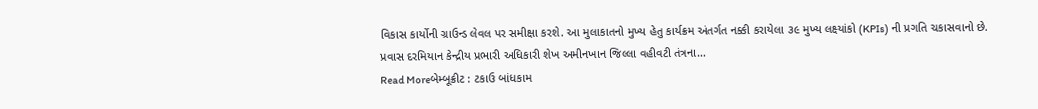વિકાસ કાર્યોની ગ્રાઉન્ડ લેવલ પર સમીક્ષા કરશે. આ મુલાકાતનો મુખ્ય હેતુ કાર્યક્રમ અંતર્ગત નક્કી કરાયેલા ૩૯ મુખ્ય લક્ષ્યાંકો (KPIs) ની પ્રગતિ ચકાસવાનો છે. પ્રવાસ દરમિયાન કેન્દ્રીય પ્રભારી અધિકારી શેખ અમીનખાન જિલ્લા વહીવટી તંત્રના…
Read Moreબેમ્બૂક્રીટ : ટકાઉ બાંધકામ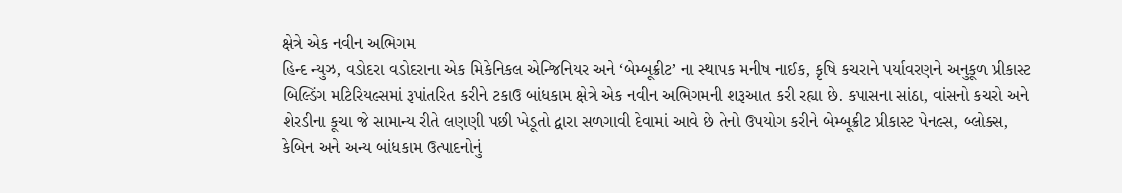ક્ષેત્રે એક નવીન અભિગમ
હિન્દ ન્યુઝ, વડોદરા વડોદરાના એક મિકેનિકલ એન્જિનિયર અને ‘બેમ્બૂક્રીટ’ ના સ્થાપક મનીષ નાઈક, કૃષિ કચરાને પર્યાવરણને અનુકૂળ પ્રીકાસ્ટ બિલ્ડિંગ મટિરિયલ્સમાં રૂપાંતરિત કરીને ટકાઉ બાંધકામ ક્ષેત્રે એક નવીન અભિગમની શરૂઆત કરી રહ્યા છે. કપાસના સાંઠા, વાંસનો કચરો અને શેરડીના કૂચા જે સામાન્ય રીતે લણણી પછી ખેડૂતો દ્વારા સળગાવી દેવામાં આવે છે તેનો ઉપયોગ કરીને બેમ્બૂક્રીટ પ્રીકાસ્ટ પેનલ્સ, બ્લોક્સ, કેબિન અને અન્ય બાંધકામ ઉત્પાદનોનું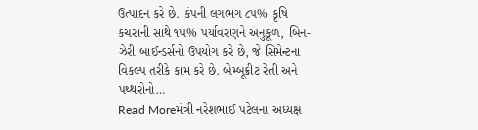ઉત્પાદન કરે છે. કંપની લગભગ ૮૫% કૃષિ કચરાની સાથે ૧૫% પર્યાવરણને અનુકૂળ, બિન-ઝેરી બાઈન્ડર્સનો ઉપયોગ કરે છે, જે સિમેન્ટના વિકલ્પ તરીકે કામ કરે છે. બેમ્બૂક્રીટ રેતી અને પથ્થરોનો…
Read Moreમંત્રી નરેશભાઈ પટેલના અધ્યક્ષ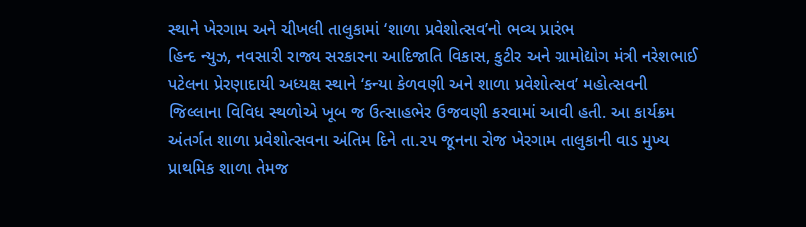સ્થાને ખેરગામ અને ચીખલી તાલુકામાં ‘શાળા પ્રવેશોત્સવ’નો ભવ્ય પ્રારંભ
હિન્દ ન્યુઝ, નવસારી રાજ્ય સરકારના આદિજાતિ વિકાસ, કુટીર અને ગ્રામોદ્યોગ મંત્રી નરેશભાઈ પટેલના પ્રેરણાદાયી અધ્યક્ષ સ્થાને ‘કન્યા કેળવણી અને શાળા પ્રવેશોત્સવ’ મહોત્સવની જિલ્લાના વિવિધ સ્થળોએ ખૂબ જ ઉત્સાહભેર ઉજવણી કરવામાં આવી હતી. આ કાર્યક્રમ અંતર્ગત શાળા પ્રવેશોત્સવના અંતિમ દિને તા.૨૫ જૂનના રોજ ખેરગામ તાલુકાની વાડ મુખ્ય પ્રાથમિક શાળા તેમજ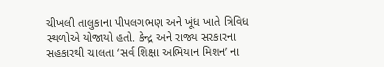ચીખલી તાલુકાના પીપલગભણ અને ખૂંધ ખાતે ત્રિવિધ સ્થળોએ યોજાયો હતો. કેન્દ્ર અને રાજ્ય સરકારના સહકારથી ચાલતા ‘સર્વ શિક્ષા અભિયાન મિશન’ ના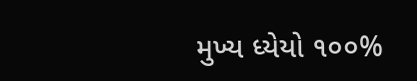મુખ્ય ધ્યેયો ૧૦૦%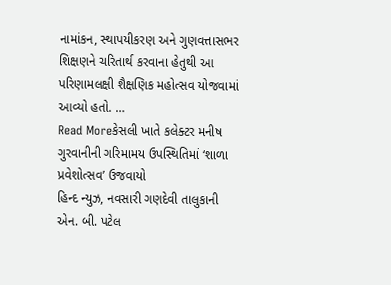નામાંકન, સ્થાપયીકરણ અને ગુણવત્તાસભર શિક્ષણને ચરિતાર્થ કરવાના હેતુથી આ પરિણામલક્ષી શૈક્ષણિક મહોત્સવ યોજવામાં આવ્યો હતો. …
Read Moreકેસલી ખાતે કલેક્ટર મનીષ ગુરવાનીની ગરિમામય ઉપસ્થિતિમાં ‘શાળા પ્રવેશોત્સવ’ ઉજવાયો
હિન્દ ન્યુઝ, નવસારી ગણદેવી તાલુકાની એન. બી. પટેલ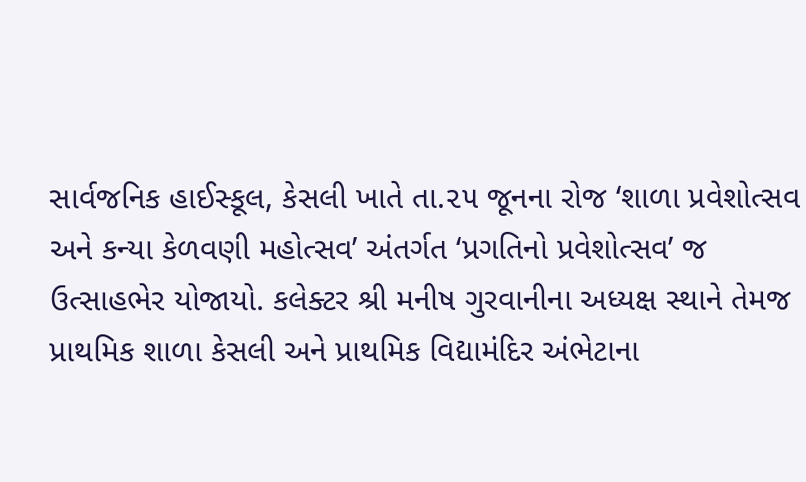સાર્વજનિક હાઈસ્કૂલ, કેસલી ખાતે તા.૨૫ જૂનના રોજ ‘શાળા પ્રવેશોત્સવ અને કન્યા કેળવણી મહોત્સવ’ અંતર્ગત ‘પ્રગતિનો પ્રવેશોત્સવ’ જ ઉત્સાહભેર યોજાયો. કલેક્ટર શ્રી મનીષ ગુરવાનીના અધ્યક્ષ સ્થાને તેમજ પ્રાથમિક શાળા કેસલી અને પ્રાથમિક વિદ્યામંદિર અંભેટાના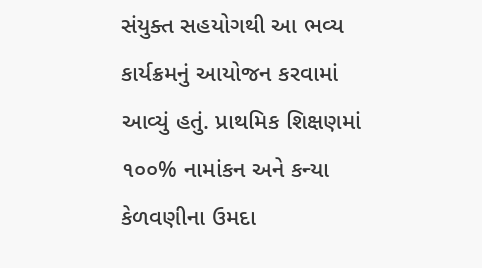સંયુક્ત સહયોગથી આ ભવ્ય કાર્યક્રમનું આયોજન કરવામાં આવ્યું હતું. પ્રાથમિક શિક્ષણમાં ૧૦૦% નામાંકન અને કન્યા કેળવણીના ઉમદા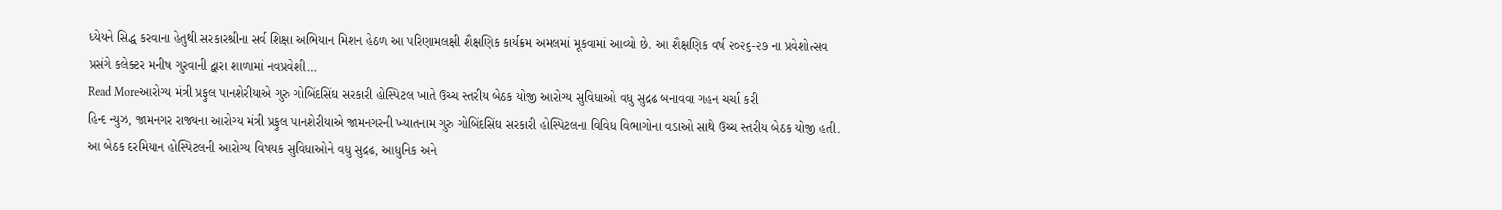ધ્યેયને સિદ્ધ કરવાના હેતુથી સરકારશ્રીના સર્વ શિક્ષા અભિયાન મિશન હેઠળ આ પરિણામલક્ષી શૈક્ષણિક કાર્યક્રમ અમલમાં મૂકવામાં આવ્યો છે. આ શૈક્ષણિક વર્ષ ૨૦૨૬-૨૭ ના પ્રવેશોત્સવ પ્રસંગે કલેક્ટર મનીષ ગુરવાની દ્વારા શાળામાં નવપ્રવેશી…
Read Moreઆરોગ્ય મંત્રી પ્રફુલ પાનશેરીયાએ ગુરુ ગોબિંદસિંઘ સરકારી હોસ્પિટલ ખાતે ઉચ્ચ સ્તરીય બેઠક યોજી આરોગ્ય સુવિધાઓ વધુ સુદ્રઢ બનાવવા ગહન ચર્ચા કરી
હિન્દ ન્યુઝ, જામનગર રાજ્યના આરોગ્ય મંત્રી પ્રફુલ પાનશેરીયાએ જામનગરની ખ્યાતનામ ગુરુ ગોબિંદસિંઘ સરકારી હોસ્પિટલના વિવિધ વિભાગોના વડાઓ સાથે ઉચ્ચ સ્તરીય બેઠક યોજી હતી. આ બેઠક દરમિયાન હોસ્પિટલની આરોગ્ય વિષયક સુવિધાઓને વધુ સુદ્રઢ, આધુનિક અને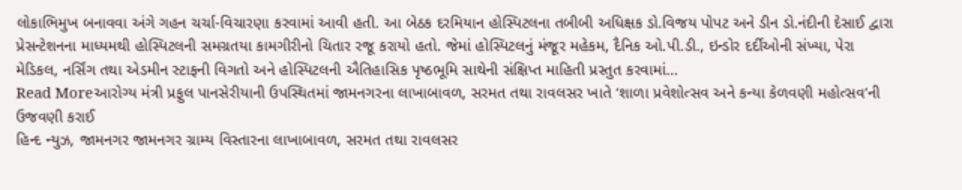લોકાભિમુખ બનાવવા અંગે ગહન ચર્ચા-વિચારણા કરવામાં આવી હતી. આ બેઠક દરમિયાન હોસ્પિટલના તબીબી અધિક્ષક ડો.વિજય પોપટ અને ડીન ડો.નંદીની દેસાઈ દ્વારા પ્રેસન્ટેશનના માધ્યમથી હોસ્પિટલની સમગ્રતયા કામગીરીનો ચિતાર રજૂ કરાયો હતો. જેમાં હોસ્પિટલનું મંજૂર મહેકમ, દૈનિક ઓ.પી.ડી., ઇન્ડોર દર્દીઓની સંખ્યા, પેરા મેડિકલ, નર્સિંગ તથા એડમીન સ્ટાફની વિગતો અને હોસ્પિટલની ઐતિહાસિક પૃષ્ઠભૂમિ સાથેની સંક્ષિપ્ત માહિતી પ્રસ્તુત કરવામાં…
Read Moreઆરોગ્ય મંત્રી પ્રફુલ પાનસેરીયાની ઉપસ્થિતમાં જામનગરના લાખાબાવળ, સરમત તથા રાવલસર ખાતે ‘શાળા પ્રવેશોત્સવ અને કન્યા કેળવણી મહોત્સવ’ની ઉજવણી કરાઈ
હિન્દ ન્યુઝ, જામનગર જામનગર ગ્રામ્ય વિસ્તારના લાખાબાવળ, સરમત તથા રાવલસર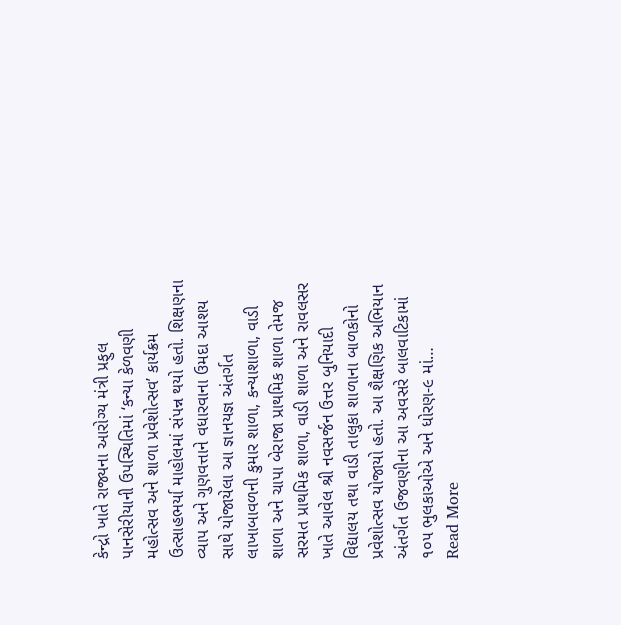કેન્દ્રો ખાતે રાજ્યના આરોગ્ય મંત્રી પ્રફુલ પાનસેરીયાની ઉપસ્થિતિમાં ‘કન્યા કેળવણી મહોત્સવ અને શાળા પ્રવેશોત્સવ’ કાર્યક્રમ ઉત્સાહભર્યા માહોલમાં સંપન્ન થયો હતો. શિક્ષણના વ્યાપ અને ગુણવત્તાને વધારવાના ઉમદા આશય સાથે યોજાયેલા આ જ્ઞાનયજ્ઞ અંતર્ગત લાખાબાવળની કુમાર શાળા, કન્યાશાળા, વાડી શાળા અને ચાપા બેરાજા પ્રાથમિક શાળા તેમજ સરમત પ્રાથમિક શાળા, વાડી શાળા અને રાવલસર ખાતે આવેલ શ્રી નવસર્જન ઉત્તર બુનિયાદી વિદ્યાલય તથા વાડી તાલુકા શાળાના બાળકોનો પ્રવેશોત્સવ યોજાયો હતો. આ શૈક્ષણિક અભિયાન અંતર્ગત ઉજવણીના આ અવસરે બાલવાટિકામાં ૧૦૫ ભુલકાઓએ અને ધોરણ-૯ માં…
Read More